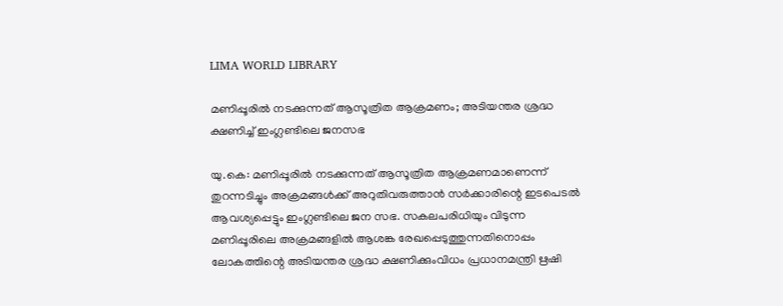LIMA WORLD LIBRARY

മണിപ്പൂരിൽ നടക്കുന്നത് ആസൂത്രിത ആക്രമണം; അടിയന്തര ശ്രദ്ധ ക്ഷണിച്ച് ഇംഗ്ലണ്ടിലെ ജനസഭ

യു.കെ: മണിപ്പൂരിൽ നടക്കുന്നത് ആസൂത്രിത ആക്രമണമാണെന്ന് തുറന്നടിച്ചും അക്രമങ്ങൾക്ക് അറുതിവരുത്താൻ സർക്കാരിന്റെ ഇടപെടൽ ആവശ്യപ്പെട്ടും ഇംഗ്ലണ്ടിലെ ജന സഭ. സകലപരിധിയും വിടുന്ന മണിപ്പൂരിലെ അക്രമങ്ങളിൽ ആശങ്ക രേഖപ്പെടുത്തുന്നതിനൊപ്പം ലോകത്തിന്റെ അടിയന്തര ശ്രദ്ധ ക്ഷണിക്കുംവിധം പ്രധാനമന്ത്രി ഋഷി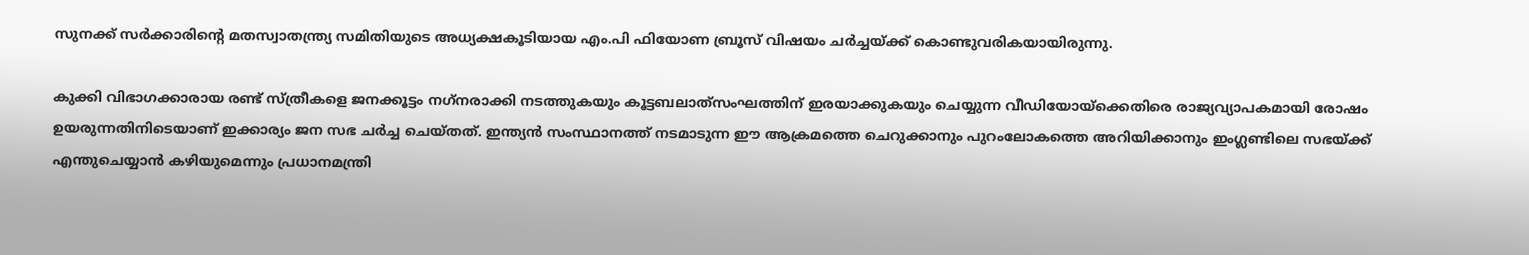സുനക്ക് സർക്കാരിന്റെ മതസ്വാതന്ത്ര്യ സമിതിയുടെ അധ്യക്ഷകൂടിയായ എം.പി ഫിയോണ ബ്രൂസ് വിഷയം ചർച്ചയ്ക്ക് കൊണ്ടുവരികയായിരുന്നു.

കുക്കി വിഭാഗക്കാരായ രണ്ട് സ്ത്രീകളെ ജനക്കൂട്ടം നഗ്‌നരാക്കി നടത്തുകയും കൂട്ടബലാത്‌സംഘത്തിന് ഇരയാക്കുകയും ചെയ്യുന്ന വീഡിയോയ്‌ക്കെതിരെ രാജ്യവ്യാപകമായി രോഷം ഉയരുന്നതിനിടെയാണ് ഇക്കാര്യം ജന സഭ ചർച്ച ചെയ്തത്. ഇന്ത്യൻ സംസ്ഥാനത്ത് നടമാടുന്ന ഈ ആക്രമത്തെ ചെറുക്കാനും പുറംലോകത്തെ അറിയിക്കാനും ഇംഗ്ലണ്ടിലെ സഭയ്ക്ക് എന്തുചെയ്യാൻ കഴിയുമെന്നും പ്രധാനമന്ത്രി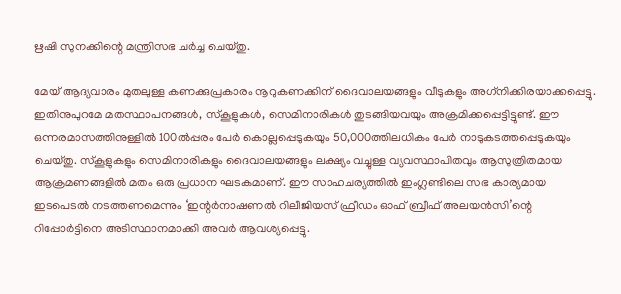ഋഷി സുനക്കിന്റെ മന്ത്രിസഭ ചർച്ച ചെയ്തു.

മേയ് ആദ്യവാരം മുതലുള്ള കണക്കുപ്രകാരം നൂറുകണക്കിന് ദൈവാലയങ്ങളും വീടുകളും അഗ്‌നിക്കിരയാക്കപ്പെട്ടു. ഇതിനുപുറമേ മതസ്ഥാപനങ്ങൾ, സ്‌കൂളുകൾ, സെമിനാരികൾ തുടങ്ങിയവയും അക്രമിക്കപ്പെട്ടിട്ടുണ്ട്. ഈ ഒന്നരമാസത്തിനുള്ളിൽ 100ൽപ്പരം പേർ കൊല്ലപ്പെടുകയും 50,000ത്തിലധികം പേർ നാടുകടത്തപ്പെടുകയും ചെയ്തു. സ്‌കൂളുകളും സെമിനാരികളും ദൈവാലയങ്ങളും ലക്ഷ്യം വച്ചുള്ള വ്യവസ്ഥാപിതവും ആസുത്രിതമായ ആക്രമണങ്ങളിൽ മതം ഒരു പ്രധാന ഘടകമാണ്. ഈ സാഹചര്യത്തിൽ ഇംഗ്ലണ്ടിലെ സഭ കാര്യമായ ഇടപെടൽ നടത്തണമെന്നും ‘ഇന്റർനാഷണൽ റിലീജിയസ് ഫ്രീഡം ഓഫ് ബ്രീഫ് അലയൻസി’ന്റെ റിപ്പോർട്ടിനെ അടിസ്ഥാനമാക്കി അവർ ആവശ്യപ്പെട്ടു.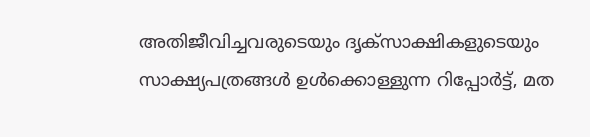അതിജീവിച്ചവരുടെയും ദൃക്‌സാക്ഷികളുടെയും സാക്ഷ്യപത്രങ്ങൾ ഉൾക്കൊള്ളുന്ന റിപ്പോർട്ട്, മത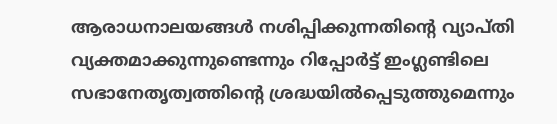ആരാധനാലയങ്ങൾ നശിപ്പിക്കുന്നതിന്റെ വ്യാപ്തി വ്യക്തമാക്കുന്നുണ്ടെന്നും റിപ്പോർട്ട് ഇംഗ്ലണ്ടിലെ സഭാനേതൃത്വത്തിന്റെ ശ്രദ്ധയിൽപ്പെടുത്തുമെന്നും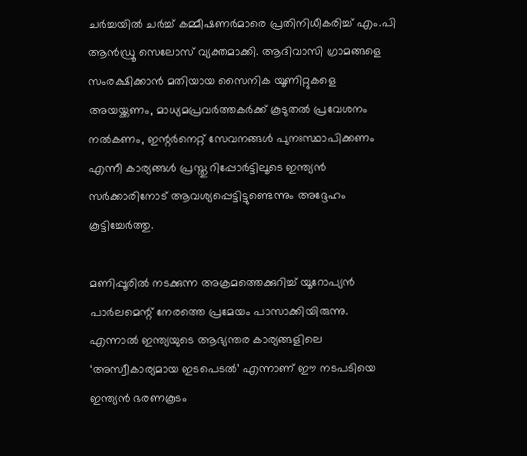ചർച്ചയിൽ ചർച്ച് കമ്മീഷണർമാരെ പ്രതിനിധീകരിച്ച് എം.പി ആൻഡ്രൂ സെലോസ് വ്യക്തമാക്കി. ആദിവാസി ഗ്രാമങ്ങളെ സംരക്ഷിക്കാൻ മതിയായ സൈനിക യൂണിറ്റുകളെ അയയ്ക്കണം, മാധ്യമപ്രവർത്തകർക്ക് കൂടുതൽ പ്രവേശനം നൽകണം, ഇന്റർനെറ്റ് സേവനങ്ങൾ പുനഃസ്ഥാപിക്കണം എന്നീ കാര്യങ്ങൾ പ്രസ്തു റിപ്പോർട്ടിലൂടെ ഇന്ത്യൻ സർക്കാരിനോട് ആവശ്യപ്പെട്ടിട്ടുണ്ടെന്നും അദ്ദേഹം കൂട്ടിച്ചേർത്തു.

മണിപ്പൂരിൽ നടക്കുന്ന അക്രമത്തെക്കുറിച്ച് യൂറോപ്യൻ പാർലമെന്റ് നേരത്തെ പ്രമേയം പാസാക്കിയിരുന്നു. എന്നാൽ ഇന്ത്യയുടെ ആഭ്യന്തര കാര്യങ്ങളിലെ ‘അസ്വീകാര്യമായ ഇടപെടൽ’ എന്നാണ് ഈ നടപടിയെ ഇന്ത്യൻ ഭരണകൂടം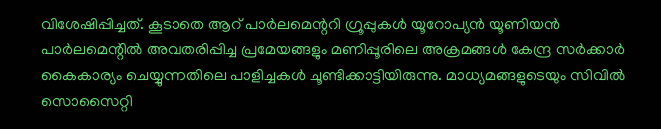വിശേഷിപ്പിച്ചത്. കൂടാതെ ആറ് പാർലമെന്ററി ഗ്രൂപ്പുകൾ യൂറോപ്യൻ യൂണിയൻ പാർലമെന്റിൽ അവതരിപ്പിച്ച പ്രമേയങ്ങളും മണിപ്പൂരിലെ അക്രമങ്ങൾ കേന്ദ്ര സർക്കാർ കൈകാര്യം ചെയ്യുന്നതിലെ പാളിച്ചകൾ ചൂണ്ടിക്കാട്ടിയിരുന്നു. മാധ്യമങ്ങളുടെയും സിവിൽ സൊസൈറ്റി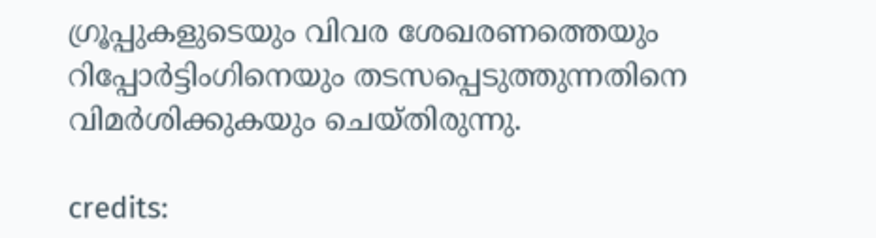ഗ്രൂപ്പുകളുടെയും വിവര ശേഖരണത്തെയും റിപ്പോർട്ടിംഗിനെയും തടസപ്പെടുത്തുന്നതിനെ വിമർശിക്കുകയും ചെയ്തിരുന്നു.

credits: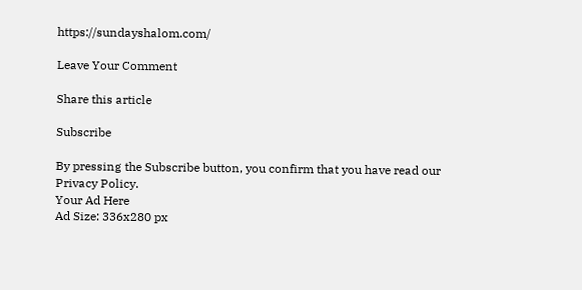https://sundayshalom.com/

Leave Your Comment

Share this article

Subscribe

By pressing the Subscribe button, you confirm that you have read our Privacy Policy.
Your Ad Here
Ad Size: 336x280 px